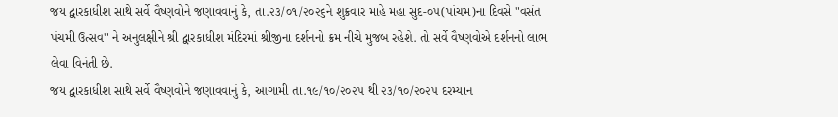જય દ્વારકાધીશ સાથે સર્વે વૈષ્ણવોને જણાવવાનું કે, તા.૨૩/૦૧/૨૦૨૬ને શુક્રવાર માહે મહા સુદ-૦૫(પાંચમ)ના દિવસે "વસંત પંચમી ઉત્સવ" ને અનુલક્ષીને શ્રી દ્વારકાધીશ મંદિરમાં શ્રીજીના દર્શનનો ક્રમ નીચે મુજબ રહેશે. તો સર્વે વૈષ્ણવોએ દર્શનનો લાભ લેવા વિનંતી છે.
જય દ્વારકાધીશ સાથે સર્વે વૈષ્ણવોને જણાવવાનું કે, આગામી તા.૧૯/૧૦/૨૦૨૫ થી ૨૩/૧૦/૨૦૨૫ દરમ્યાન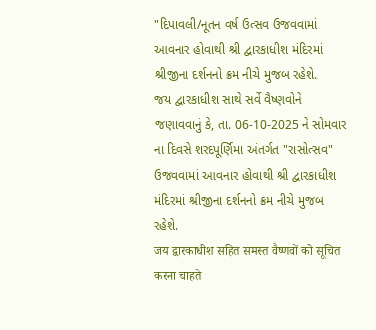"દિપાવલી/નૂતન વર્ષ ઉત્સવ ઉજવવામાં આવનાર હોવાથી શ્રી દ્વારકાધીશ મંદિરમાં શ્રીજીના દર્શનનો ક્રમ નીચે મુજબ રહેશે.
જય દ્વારકાધીશ સાથે સર્વે વૈષ્ણવોને જણાવવાનું કે, તા. 06-10-2025 ને સોમવાર ના દિવસે શરદપૂર્ણિમા અંતર્ગત "રાસોત્સવ" ઉજવવામાં આવનાર હોવાથી શ્રી દ્વારકાધીશ મંદિરમાં શ્રીજીના દર્શનનો ક્રમ નીચે મુજબ રહેશે.
जय द्वारकाधीश सहित समस्त वैष्णवों को सूचित करना चाहते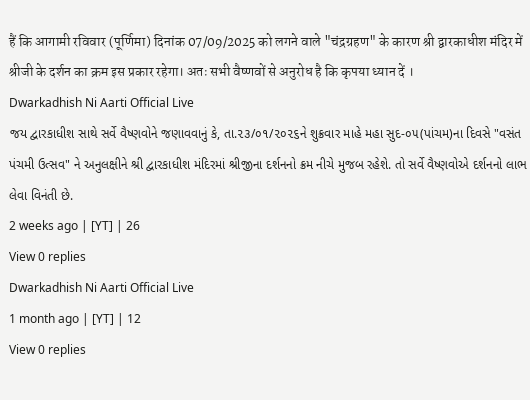हैं कि आगामी रविवार (पूर्णिमा) दिनांक 07/09/2025 को लगने वाले "चंद्रग्रहण" के कारण श्री द्वारकाधीश मंदिर में श्रीजी के दर्शन का क्रम इस प्रकार रहेगा। अतः सभी वैष्णवों से अनुरोध है कि कृपया ध्यान दें ।
Dwarkadhish Ni Aarti Official Live
જય દ્વારકાધીશ સાથે સર્વે વૈષ્ણવોને જણાવવાનું કે, તા.૨૩/૦૧/૨૦૨૬ને શુક્રવાર માહે મહા સુદ-૦૫(પાંચમ)ના દિવસે "વસંત પંચમી ઉત્સવ" ને અનુલક્ષીને શ્રી દ્વારકાધીશ મંદિરમાં શ્રીજીના દર્શનનો ક્રમ નીચે મુજબ રહેશે. તો સર્વે વૈષ્ણવોએ દર્શનનો લાભ લેવા વિનંતી છે.
2 weeks ago | [YT] | 26
View 0 replies
Dwarkadhish Ni Aarti Official Live
1 month ago | [YT] | 12
View 0 replies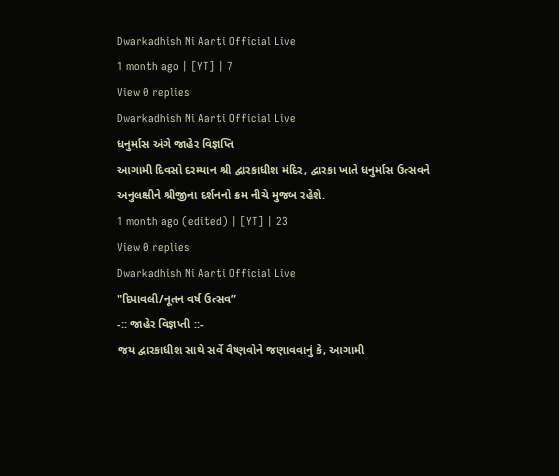Dwarkadhish Ni Aarti Official Live
1 month ago | [YT] | 7
View 0 replies
Dwarkadhish Ni Aarti Official Live
ધનુર્માસ અંગે જાહેર વિજ્ઞપ્તિ
આગામી દિવસો દરમ્યાન શ્રી દ્વારકાધીશ મંદિર, દ્વારકા ખાતે ધનુર્માસ ઉત્સવને અનુલક્ષીને શ્રીજીના દર્શનનો ક્રમ નીચે મુજબ રહેશે.
1 month ago (edited) | [YT] | 23
View 0 replies
Dwarkadhish Ni Aarti Official Live
"દિપાવલી/નૂતન વર્ષ ઉત્સવ”
-:: જાહેર વિજ્ઞપ્તી ::-
જય દ્વારકાધીશ સાથે સર્વે વૈષ્ણવોને જણાવવાનું કે, આગામી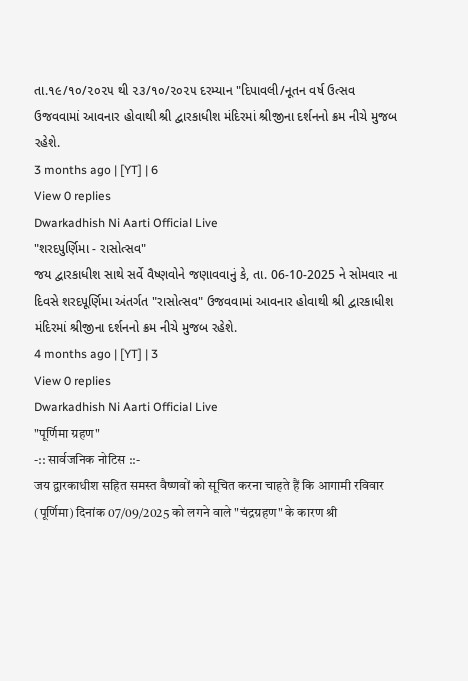તા.૧૯/૧૦/૨૦૨૫ થી ૨૩/૧૦/૨૦૨૫ દરમ્યાન "દિપાવલી/નૂતન વર્ષ ઉત્સવ ઉજવવામાં આવનાર હોવાથી શ્રી દ્વારકાધીશ મંદિરમાં શ્રીજીના દર્શનનો ક્રમ નીચે મુજબ રહેશે.
3 months ago | [YT] | 6
View 0 replies
Dwarkadhish Ni Aarti Official Live
"શરદપુર્ણિમા - રાસોત્સવ"
જય દ્વારકાધીશ સાથે સર્વે વૈષ્ણવોને જણાવવાનું કે, તા. 06-10-2025 ને સોમવાર ના દિવસે શરદપૂર્ણિમા અંતર્ગત "રાસોત્સવ" ઉજવવામાં આવનાર હોવાથી શ્રી દ્વારકાધીશ મંદિરમાં શ્રીજીના દર્શનનો ક્રમ નીચે મુજબ રહેશે.
4 months ago | [YT] | 3
View 0 replies
Dwarkadhish Ni Aarti Official Live
"पूर्णिमा ग्रहण"
-:: सार्वजनिक नोटिस ::-
जय द्वारकाधीश सहित समस्त वैष्णवों को सूचित करना चाहते हैं कि आगामी रविवार (पूर्णिमा) दिनांक 07/09/2025 को लगने वाले "चंद्रग्रहण" के कारण श्री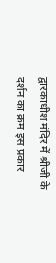द्वारकाधीश मंदिर में श्रीजी के दर्शन का क्रम इस प्रकार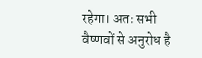रहेगा। अतः सभी वैष्णवों से अनुरोध है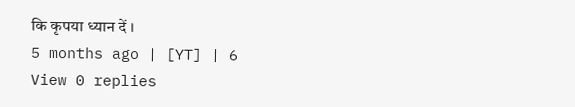कि कृपया ध्यान दें ।
5 months ago | [YT] | 6
View 0 replies